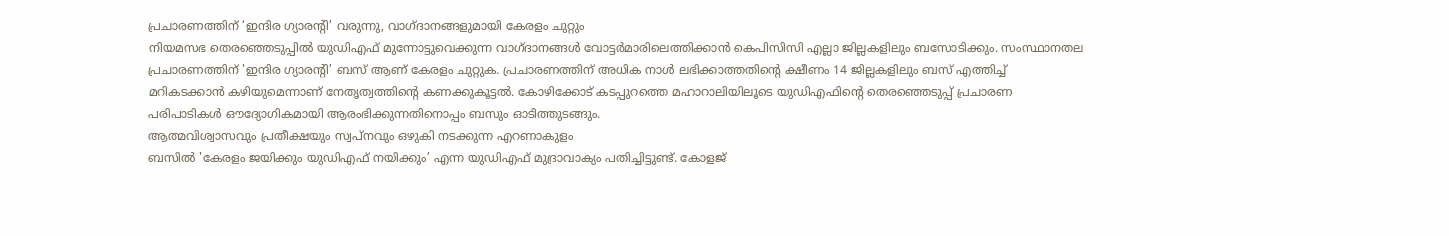പ്രചാരണത്തിന് ‘ഇന്ദിര ഗ്യാരന്റി’ വരുന്നു, വാഗ്ദാനങ്ങളുമായി കേരളം ചുറ്റും
നിയമസഭ തെരഞ്ഞെടുപ്പിൽ യുഡിഎഫ് മുന്നോട്ടുവെക്കുന്ന വാഗ്ദാനങ്ങൾ വോട്ടർമാരിലെത്തിക്കാൻ കെപിസിസി എല്ലാ ജില്ലകളിലും ബസോടിക്കും. സംസ്ഥാനതല പ്രചാരണത്തിന് 'ഇന്ദിര ഗ്യാരന്റി’ ബസ് ആണ് കേരളം ചുറ്റുക. പ്രചാരണത്തിന് അധിക നാൾ ലഭിക്കാത്തതിന്റെ ക്ഷീണം 14 ജില്ലകളിലും ബസ് എത്തിച്ച് മറികടക്കാൻ കഴിയുമെന്നാണ് നേതൃത്വത്തിന്റെ കണക്കുകൂട്ടൽ. കോഴിക്കോട് കടപ്പുറത്തെ മഹാറാലിയിലൂടെ യുഡിഎഫിന്റെ തെരഞ്ഞെടുപ്പ് പ്രചാരണ പരിപാടികൾ ഔദ്യോഗികമായി ആരംഭിക്കുന്നതിനൊപ്പം ബസും ഓടിത്തുടങ്ങും.
ആത്മവിശ്വാസവും പ്രതീക്ഷയും സ്വപ്നവും ഒഴുകി നടക്കുന്ന എറണാകുളം
ബസിൽ 'കേരളം ജയിക്കും യുഡിഎഫ് നയിക്കും’ എന്ന യുഡിഎഫ് മുദ്രാവാക്യം പതിച്ചിട്ടുണ്ട്. കോളജ്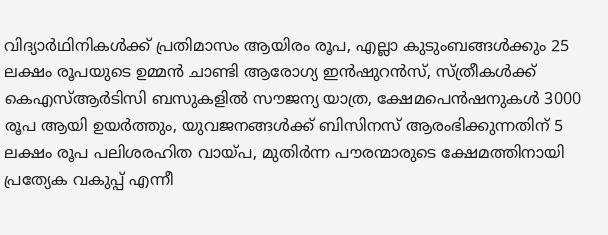വിദ്യാർഥിനികൾക്ക് പ്രതിമാസം ആയിരം രൂപ, എല്ലാ കുടുംബങ്ങൾക്കും 25 ലക്ഷം രൂപയുടെ ഉമ്മൻ ചാണ്ടി ആരോഗ്യ ഇൻഷുറൻസ്, സ്ത്രീകൾക്ക് കെഎസ്ആർടിസി ബസുകളിൽ സൗജന്യ യാത്ര, ക്ഷേമപെൻഷനുകൾ 3000 രൂപ ആയി ഉയർത്തും, യുവജനങ്ങൾക്ക് ബിസിനസ് ആരംഭിക്കുന്നതിന് 5 ലക്ഷം രൂപ പലിശരഹിത വായ്പ, മുതിർന്ന പൗരന്മാരുടെ ക്ഷേമത്തിനായി പ്രത്യേക വകുപ്പ് എന്നീ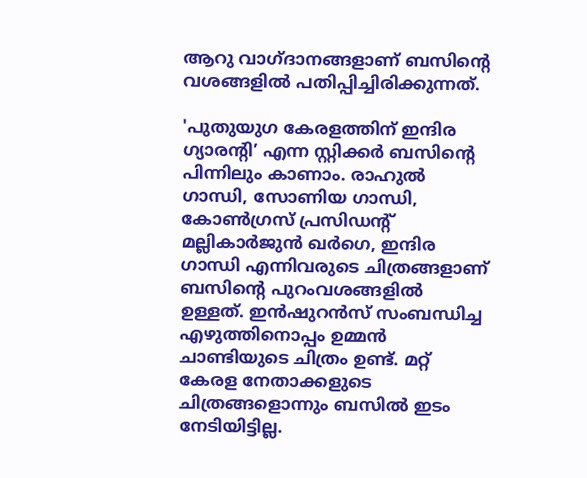ആറു വാഗ്ദാനങ്ങളാണ് ബസിന്റെ വശങ്ങളിൽ പതിപ്പിച്ചിരിക്കുന്നത്.

'പുതുയുഗ കേരളത്തിന് ഇന്ദിര ഗ്യാരന്റി’ എന്ന സ്റ്റിക്കർ ബസിന്റെ പിന്നിലും കാണാം. രാഹുൽ ഗാന്ധി, സോണിയ ഗാന്ധി, കോൺഗ്രസ് പ്രസിഡന്റ് മല്ലികാർജുൻ ഖർഗെ, ഇന്ദിര ഗാന്ധി എന്നിവരുടെ ചിത്രങ്ങളാണ് ബസിന്റെ പുറംവശങ്ങളിൽ ഉള്ളത്. ഇൻഷുറൻസ് സംബന്ധിച്ച എഴുത്തിനൊപ്പം ഉമ്മൻ ചാണ്ടിയുടെ ചിത്രം ഉണ്ട്. മറ്റ് കേരള നേതാക്കളുടെ ചിത്രങ്ങളൊന്നും ബസിൽ ഇടം നേടിയിട്ടില്ല.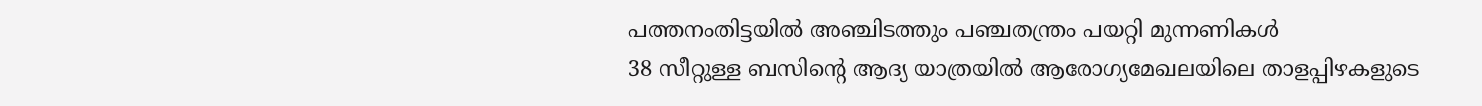പത്തനംതിട്ടയിൽ അഞ്ചിടത്തും പഞ്ചതന്ത്രം പയറ്റി മുന്നണികൾ
38 സീറ്റുള്ള ബസിന്റെ ആദ്യ യാത്രയിൽ ആരോഗ്യമേഖലയിലെ താളപ്പിഴകളുടെ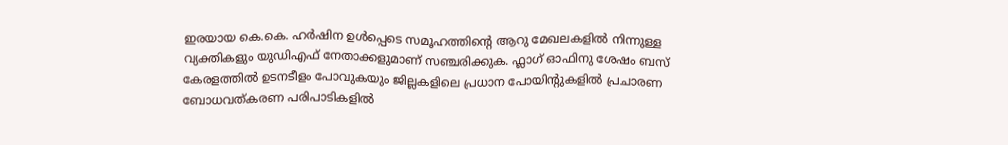ഇരയായ കെ.കെ. ഹർഷിന ഉൾപ്പെടെ സമൂഹത്തിന്റെ ആറു മേഖലകളിൽ നിന്നുള്ള വ്യക്തികളും യുഡിഎഫ് നേതാക്കളുമാണ് സഞ്ചരിക്കുക. ഫ്ലാഗ് ഓഫിനു ശേഷം ബസ് കേരളത്തിൽ ഉടനടീളം പോവുകയും ജില്ലകളിലെ പ്രധാന പോയിന്റുകളിൽ പ്രചാരണ ബോധവത്കരണ പരിപാടികളിൽ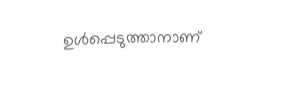ഉൾപ്പെടുത്താനാണ്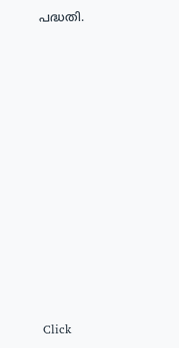പദ്ധതി.












Click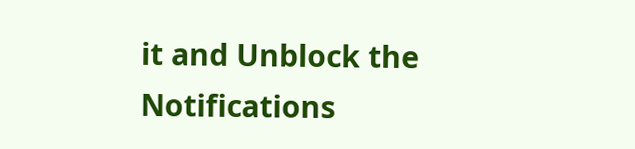it and Unblock the Notifications